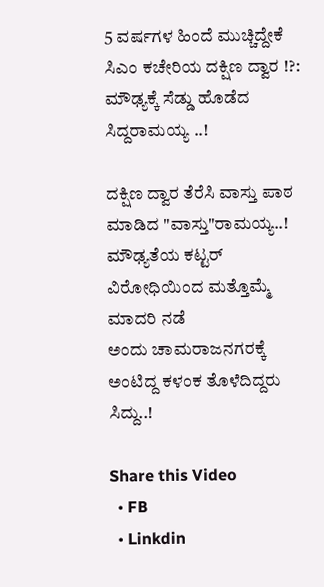5 ವರ್ಷಗಳ ಹಿಂದೆ ಮುಚ್ಚಿದ್ದೇಕೆ ಸಿಎಂ ಕಚೇರಿಯ ದಕ್ಷಿಣ ದ್ವಾರ !?: ಮೌಢ್ಯಕ್ಕೆ ಸೆಡ್ಡು ಹೊಡೆದ ಸಿದ್ದರಾಮಯ್ಯ ..!

ದಕ್ಷಿಣ ದ್ವಾರ ತೆರೆಸಿ ವಾಸ್ತು ಪಾಠ ಮಾಡಿದ "ವಾಸ್ತು"ರಾಮಯ್ಯ..!
ಮೌಢ್ಯತೆಯ ಕಟ್ಟರ್ ವಿರೋಧಿಯಿಂದ ಮತ್ತೊಮ್ಮೆ ಮಾದರಿ ನಡೆ
ಅಂದು ಚಾಮರಾಜನಗರಕ್ಕೆ ಅಂಟಿದ್ದ ಕಳಂಕ ತೊಳೆದಿದ್ದರು ಸಿದ್ದು..!

Share this Video
  • FB
  • Linkdin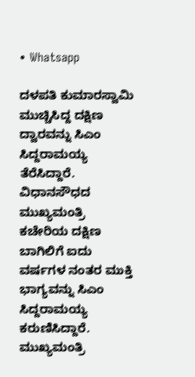• Whatsapp

ದಳಪತಿ ಕುಮಾರಸ್ವಾಮಿ ಮುಚ್ಚಿಸಿದ್ದ ದಕ್ಷಿಣ ದ್ವಾರವನ್ನು ಸಿಎಂ ಸಿದ್ದರಾಮಯ್ಯ ತೆರೆಸಿದ್ದಾರೆ. ವಿಧಾನಸೌಧದ ಮುಖ್ಯಮಂತ್ರಿ ಕಚೇರಿಯ ದಕ್ಷಿಣ ಬಾಗಿಲಿಗೆ ಐದು ವರ್ಷಗಳ ನಂತರ ಮುಕ್ತಿ ಭಾಗ್ಯವನ್ನು ಸಿಎಂ ಸಿದ್ದರಾಮಯ್ಯ ಕರುಣಿಸಿದ್ದಾರೆ. ಮುಖ್ಯಮಂತ್ರಿ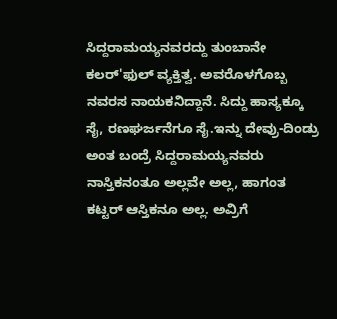ಸಿದ್ದರಾಮಯ್ಯನವರದ್ದು ತುಂಬಾನೇ ಕಲರ್'ಫುಲ್ ವ್ಯಕ್ತಿತ್ವ. ಅವರೊಳಗೊಬ್ಬ ನವರಸ ನಾಯಕನಿದ್ದಾನೆ. ಸಿದ್ದು ಹಾಸ್ಯಕ್ಕೂ ಸೈ, ರಣಘರ್ಜನೆಗೂ ಸೈ.ಇನ್ನು ದೇವ್ರು-ದಿಂಡ್ರು ಅಂತ ಬಂದ್ರೆ ಸಿದ್ದರಾಮಯ್ಯನವರು ನಾಸ್ತಿಕನಂತೂ ಅಲ್ಲವೇ ಅಲ್ಲ, ಹಾಗಂತ ಕಟ್ಟರ್ ಆಸ್ತಿಕನೂ ಅಲ್ಲ. ಅವ್ರಿಗೆ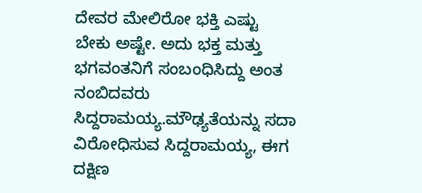ದೇವರ ಮೇಲಿರೋ ಭಕ್ತಿ ಎಷ್ಟು ಬೇಕು ಅಷ್ಟೇ. ಅದು ಭಕ್ತ ಮತ್ತು ಭಗವಂತನಿಗೆ ಸಂಬಂಧಿಸಿದ್ದು ಅಂತ ನಂಬಿದವರು ಸಿದ್ದರಾಮಯ್ಯ.ಮೌಢ್ಯತೆಯನ್ನು ಸದಾ ವಿರೋಧಿಸುವ ಸಿದ್ದರಾಮಯ್ಯ, ಈಗ ದಕ್ಷಿಣ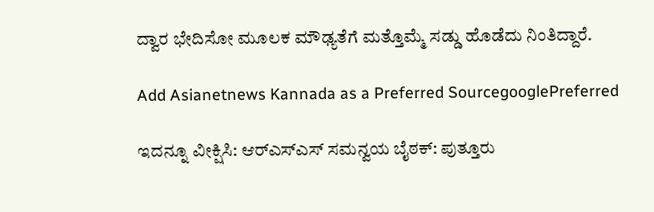ದ್ವಾರ ಭೇದಿಸೋ ಮೂಲಕ ಮೌಢ್ಯತೆಗೆ ಮತ್ತೊಮ್ಮೆ ಸಡ್ಡು ಹೊಡೆದು ನಿಂತಿದ್ದಾರೆ.

Add Asianetnews Kannada as a Preferred SourcegooglePreferred

ಇದನ್ನೂ ವೀಕ್ಷಿಸಿ: ಆರ್‌ಎಸ್ಎಸ್‌ ಸಮನ್ವಯ ಬೈಠಕ್‌: ಪುತ್ತೂರು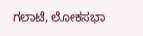ಗಲಾಟೆ, ಲೋಕಸಭಾ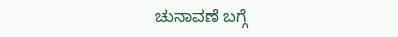ಚುನಾವಣೆ ಬಗ್ಗೆ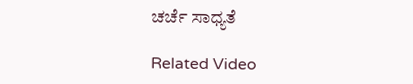ಚರ್ಚೆ ಸಾಧ್ಯತೆ

Related Video